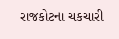રાજકોટના ચકચારી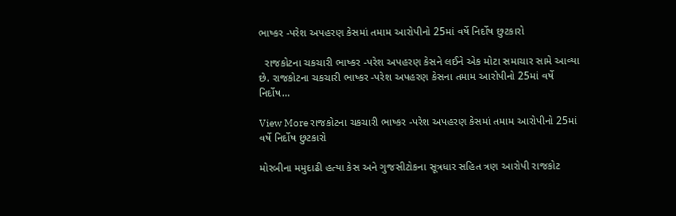ભાષ્કર -પરેશ અપહરણ કેસમાં તમામ આરોપીનો 25માં વર્ષે નિર્દોષ છુટકારો

  રાજકોટના ચકચારી ભાષ્કર -પરેશ અપહરણ કેસને લઈને એક મોટા સમાચાર સામે આવ્યા છે. રાજકોટના ચકચારી ભાષ્કર -પરેશ અપહરણ કેસના તમામ આરોપીનો 25માં વર્ષે નિર્દોષ…

View More રાજકોટના ચકચારી ભાષ્કર -પરેશ અપહરણ કેસમાં તમામ આરોપીનો 25માં વર્ષે નિર્દોષ છુટકારો

મોરબીના મમુદાઢી હત્યા કેસ અને ગુજસીટોકના સૂત્રધાર સહિત ત્રણ આરોપી રાજકોટ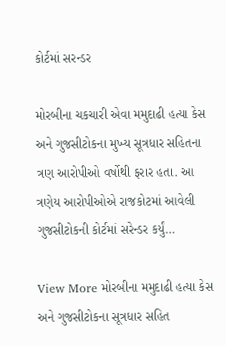કોર્ટમાં સરન્ડર

મોરબીના ચકચારી એવા મમુદાઢી હત્યા કેસ અને ગુજસીટોકના મુખ્ય સૂત્રધાર સહિતના ત્રણ આરોપીઓ વર્ષોથી ફરાર હતા. આ ત્રણેય આરોપીઓએ રાજકોટમાં આવેલી ગુજસીટોકની કોર્ટમાં સરેન્ડર કર્યું…

View More મોરબીના મમુદાઢી હત્યા કેસ અને ગુજસીટોકના સૂત્રધાર સહિત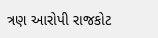ત્રણ આરોપી રાજકોટ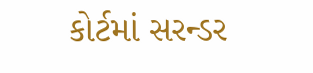કોર્ટમાં સરન્ડર